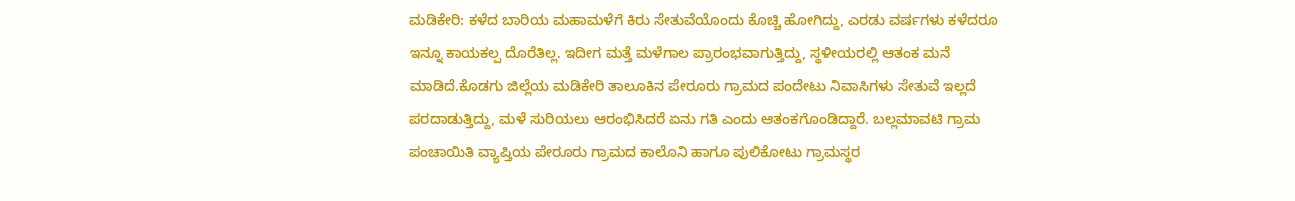ಮಡಿಕೇರಿ: ಕಳೆದ ಬಾರಿಯ ಮಹಾಮಳೆಗೆ ಕಿರು ಸೇತುವೆಯೊಂದು ಕೊಚ್ಚಿ ಹೋಗಿದ್ದು, ಎರಡು ವರ್ಷಗಳು ಕಳೆದರೂ ಇನ್ನೂ ಕಾಯಕಲ್ಪ ದೊರೆತಿಲ್ಲ. ಇದೀಗ ಮತ್ತೆ ಮಳೆಗಾಲ ಪ್ರಾರಂಭವಾಗುತ್ತಿದ್ದು, ಸ್ಥಳೀಯರಲ್ಲಿ ಆತಂಕ ಮನೆ ಮಾಡಿದೆ.ಕೊಡಗು ಜಿಲ್ಲೆಯ ಮಡಿಕೇರಿ ತಾಲೂಕಿನ ಪೇರೂರು ಗ್ರಾಮದ ಪಂದೇಟು ನಿವಾಸಿಗಳು ಸೇತುವೆ ಇಲ್ಲದೆ ಪರದಾಡುತ್ತಿದ್ದು, ಮಳೆ ಸುರಿಯಲು ಆರಂಭಿಸಿದರೆ ಏನು ಗತಿ ಎಂದು ಆತಂಕಗೊಂಡಿದ್ದಾರೆ. ಬಲ್ಲಮಾವಟಿ ಗ್ರಾಮ ಪಂಚಾಯಿತಿ ವ್ಯಾಪ್ತಿಯ ಪೇರೂರು ಗ್ರಾಮದ ಕಾಲೊನಿ ಹಾಗೂ ಪುಲಿಕೋಟು ಗ್ರಾಮಸ್ಥರ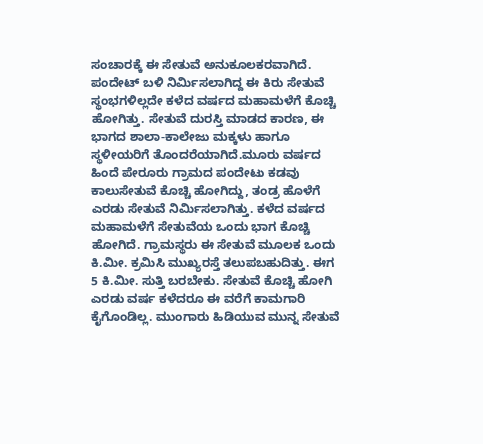ಸಂಚಾರಕ್ಕೆ ಈ ಸೇತುವೆ ಅನುಕೂಲಕರವಾಗಿದೆ. ಪಂದೇಟ್ ಬಳಿ ನಿರ್ಮಿಸಲಾಗಿದ್ದ ಈ ಕಿರು ಸೇತುವೆ ಸ್ಥಂಭಗಳಿಲ್ಲದೇ ಕಳೆದ ವರ್ಷದ ಮಹಾಮಳೆಗೆ ಕೊಚ್ಚಿ ಹೋಗಿತ್ತು. ಸೇತುವೆ ದುರಸ್ತಿ ಮಾಡದ ಕಾರಣ, ಈ ಭಾಗದ ಶಾಲಾ-ಕಾಲೇಜು ಮಕ್ಕಳು ಹಾಗೂ ಸ್ಥಳೀಯರಿಗೆ ತೊಂದರೆಯಾಗಿದೆ.ಮೂರು ವರ್ಷದ ಹಿಂದೆ ಪೇರೂರು ಗ್ರಾಮದ ಪಂದೇಟು ಕಡವು ಕಾಲುಸೇತುವೆ ಕೊಚ್ಚಿ ಹೋಗಿದ್ದು, ತಂಡ್ರ ಹೊಳೆಗೆ ಎರಡು ಸೇತುವೆ ನಿರ್ಮಿಸಲಾಗಿತ್ತು. ಕಳೆದ ವರ್ಷದ ಮಹಾಮಳೆಗೆ ಸೇತುವೆಯ ಒಂದು ಭಾಗ ಕೊಚ್ಚಿ ಹೋಗಿದೆ. ಗ್ರಾಮಸ್ಥರು ಈ ಸೇತುವೆ ಮೂಲಕ ಒಂದು ಕಿ.ಮೀ. ಕ್ರಮಿಸಿ ಮುಖ್ಯರಸ್ತೆ ತಲುಪಬಹುದಿತ್ತು. ಈಗ 5 ಕಿ.ಮೀ. ಸುತ್ತಿ ಬರಬೇಕು. ಸೇತುವೆ ಕೊಚ್ಚಿ ಹೋಗಿ ಎರಡು ವರ್ಷ ಕಳೆದರೂ ಈ ವರೆಗೆ ಕಾಮಗಾರಿ ಕೈಗೊಂಡಿಲ್ಲ. ಮುಂಗಾರು ಹಿಡಿಯುವ ಮುನ್ನ ಸೇತುವೆ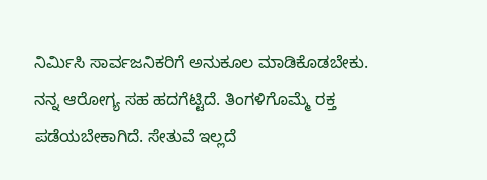ನಿರ್ಮಿಸಿ ಸಾರ್ವಜನಿಕರಿಗೆ ಅನುಕೂಲ ಮಾಡಿಕೊಡಬೇಕು. ನನ್ನ ಆರೋಗ್ಯ ಸಹ ಹದಗೆಟ್ಟಿದೆ. ತಿಂಗಳಿಗೊಮ್ಮೆ ರಕ್ತ ಪಡೆಯಬೇಕಾಗಿದೆ. ಸೇತುವೆ ಇಲ್ಲದೆ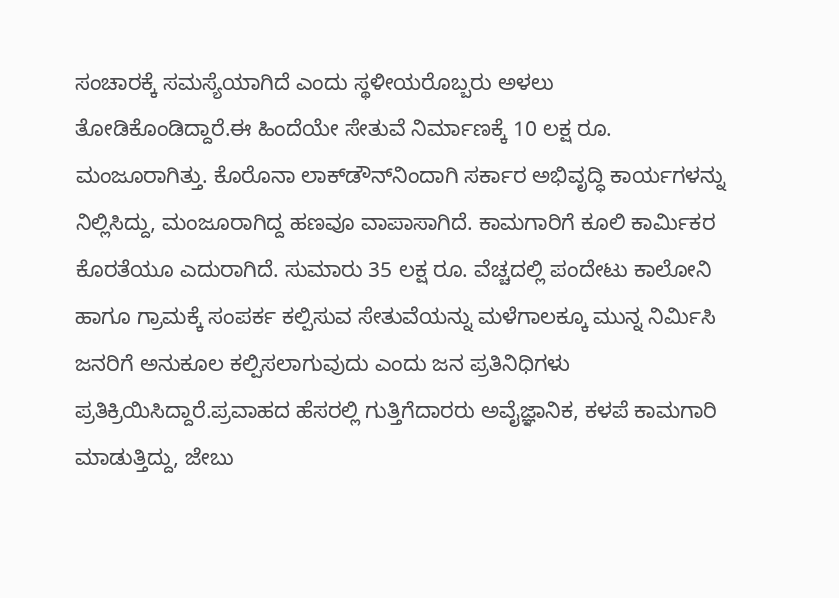ಸಂಚಾರಕ್ಕೆ ಸಮಸ್ಯೆಯಾಗಿದೆ ಎಂದು ಸ್ಥಳೀಯರೊಬ್ಬರು ಅಳಲು ತೋಡಿಕೊಂಡಿದ್ದಾರೆ.ಈ ಹಿಂದೆಯೇ ಸೇತುವೆ ನಿರ್ಮಾಣಕ್ಕೆ 10 ಲಕ್ಷ ರೂ. ಮಂಜೂರಾಗಿತ್ತು. ಕೊರೊನಾ ಲಾಕ್‍ಡೌನ್‍ನಿಂದಾಗಿ ಸರ್ಕಾರ ಅಭಿವೃದ್ಧಿ ಕಾರ್ಯಗಳನ್ನು ನಿಲ್ಲಿಸಿದ್ದು, ಮಂಜೂರಾಗಿದ್ದ ಹಣವೂ ವಾಪಾಸಾಗಿದೆ. ಕಾಮಗಾರಿಗೆ ಕೂಲಿ ಕಾರ್ಮಿಕರ ಕೊರತೆಯೂ ಎದುರಾಗಿದೆ. ಸುಮಾರು 35 ಲಕ್ಷ ರೂ. ವೆಚ್ಚದಲ್ಲಿ ಪಂದೇಟು ಕಾಲೋನಿ ಹಾಗೂ ಗ್ರಾಮಕ್ಕೆ ಸಂಪರ್ಕ ಕಲ್ಪಿಸುವ ಸೇತುವೆಯನ್ನು ಮಳೆಗಾಲಕ್ಕೂ ಮುನ್ನ ನಿರ್ಮಿಸಿ ಜನರಿಗೆ ಅನುಕೂಲ ಕಲ್ಪಿಸಲಾಗುವುದು ಎಂದು ಜನ ಪ್ರತಿನಿಧಿಗಳು ಪ್ರತಿಕ್ರಿಯಿಸಿದ್ದಾರೆ.ಪ್ರವಾಹದ ಹೆಸರಲ್ಲಿ ಗುತ್ತಿಗೆದಾರರು ಅವೈಜ್ಞಾನಿಕ, ಕಳಪೆ ಕಾಮಗಾರಿ ಮಾಡುತ್ತಿದ್ದು, ಜೇಬು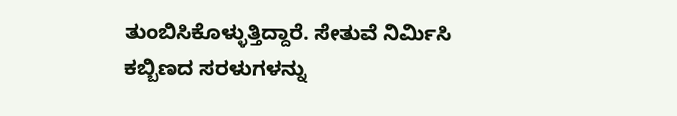ತುಂಬಿಸಿಕೊಳ್ಳುತ್ತಿದ್ದಾರೆ. ಸೇತುವೆ ನಿರ್ಮಿಸಿ ಕಬ್ಬಿಣದ ಸರಳುಗಳನ್ನು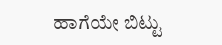ಹಾಗೆಯೇ ಬಿಟ್ಟು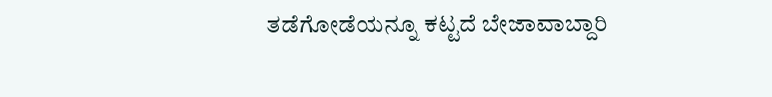ತಡೆಗೋಡೆಯನ್ನೂ ಕಟ್ಟದೆ ಬೇಜಾವಾಬ್ದಾರಿ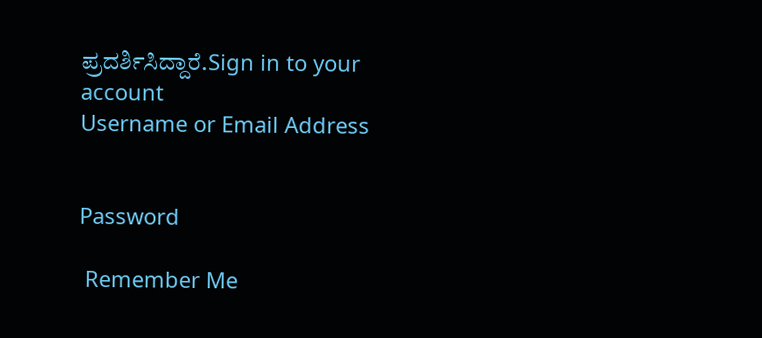ಪ್ರದರ್ಶಿಸಿದ್ದಾರೆ.Sign in to your account
Username or Email Address


Password

 Remember Me